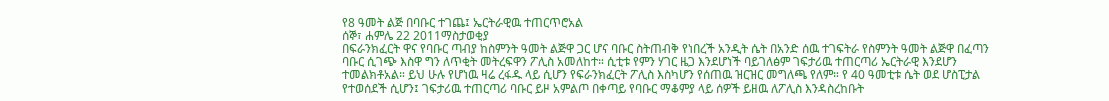የ8 ዓመት ልጅ በባቡር ተገጨ፤ ኤርትራዊዉ ተጠርጥሮአል
ሰኞ፣ ሐምሌ 22 2011ማስታወቂያ
በፍራንክፈርት ዋና የባቡር ጣብያ ከስምንት ዓመት ልጅዋ ጋር ሆና ባቡር ስትጠብቅ የነበረች አንዲት ሴት በአንድ ሰዉ ተገፍትራ የስምንት ዓመት ልጅዋ በፈጣን ባቡር ሲገጭ እስዋ ግን ለጥቂት መትረፍዋን ፖሊስ አመለከተ። ሲቲቱ የምን ሃገር ዜጋ እንደሆነች ባይገለፅም ገፍታሪዉ ተጠርጣሪ ኤርትራዊ እንደሆን ተመልክቶአል። ይህ ሁሉ የሆነዉ ዛሬ ረፋዱ ላይ ሲሆን የፍራንክፈርት ፖሊስ እስካሆን የሰጠዉ ዝርዝር መግለጫ የለም። የ 40 ዓመቲቱ ሴት ወደ ሆስፒታል የተወሰደች ሲሆን፤ ገፍታሪዉ ተጠርጣሪ ባቡር ይዞ አምልጦ በቀጣይ የባቡር ማቆምያ ላይ ሰዎች ይዘዉ ለፖሊስ እንዳስረከቡት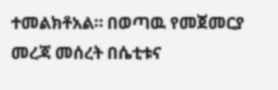ተመልክቶአል። በወጣዉ የመጀመርያ መረጃ መሰረት በሴቲቱና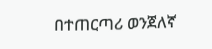በተጠርጣሪ ወንጀለኛ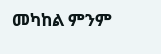መካከል ምንም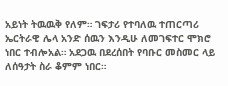አይነት ትዉዉቅ የለም። ገፍታሪ የተባለዉ ተጠርጣሪ ኤርትራዊ ሌላ አንድ ሰዉን እንዲሁ ለመገፍተር ሞክሮ ነበር ተብሎአል። አደጋዉ በደረሰበት የባቡር መስመር ላይ ለሰዓታት ስራ ቆምም ነበር።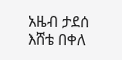አዜብ ታደሰ
እሸቴ በቀለ